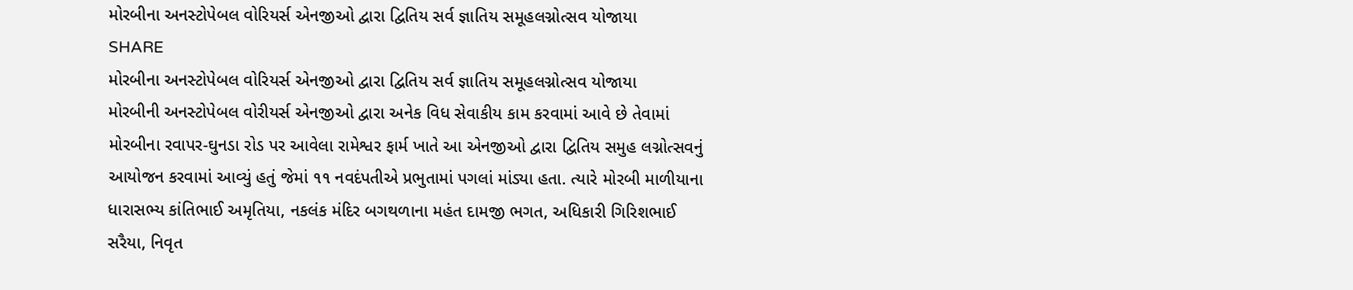મોરબીના અનસ્ટોપેબલ વોરિયર્સ એનજીઓ દ્વારા દ્વિતિય સર્વ જ્ઞાતિય સમૂહલગ્નોત્સવ યોજાયા
SHARE
મોરબીના અનસ્ટોપેબલ વોરિયર્સ એનજીઓ દ્વારા દ્વિતિય સર્વ જ્ઞાતિય સમૂહલગ્નોત્સવ યોજાયા
મોરબીની અનસ્ટોપેબલ વોરીયર્સ એનજીઓ દ્વારા અનેક વિધ સેવાકીય કામ કરવામાં આવે છે તેવામાં મોરબીના રવાપર-ઘુનડા રોડ પર આવેલા રામેશ્વર ફાર્મ ખાતે આ એનજીઓ દ્વારા દ્વિતિય સમુહ લગ્નોત્સવનું આયોજન કરવામાં આવ્યું હતું જેમાં ૧૧ નવદંપતીએ પ્રભુતામાં પગલાં માંડ્યા હતા. ત્યારે મોરબી માળીયાના ધારાસભ્ય કાંતિભાઈ અમૃતિયા, નકલંક મંદિર બગથળાના મહંત દામજી ભગત, અધિકારી ગિરિશભાઈ સરૈયા, નિવૃત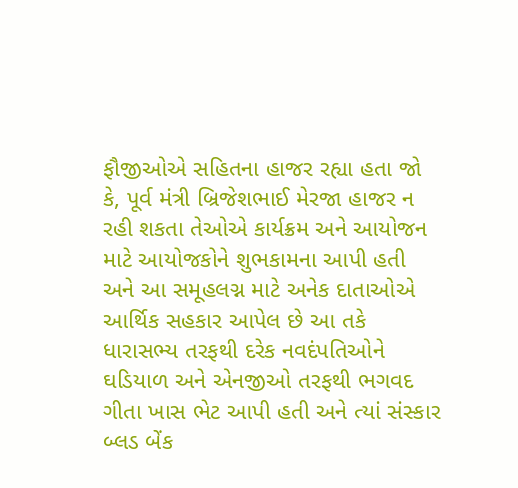ફૌજીઓએ સહિતના હાજર રહ્યા હતા જો કે, પૂર્વ મંત્રી બ્રિજેશભાઈ મેરજા હાજર ન રહી શકતા તેઓએ કાર્યક્રમ અને આયોજન માટે આયોજકોને શુભકામના આપી હતી અને આ સમૂહલગ્ન માટે અનેક દાતાઓએ આર્થિક સહકાર આપેલ છે આ તકે ધારાસભ્ય તરફથી દરેક નવદંપતિઓને ઘડિયાળ અને એનજીઓ તરફથી ભગવદ ગીતા ખાસ ભેટ આપી હતી અને ત્યાં સંસ્કાર બ્લડ બેંક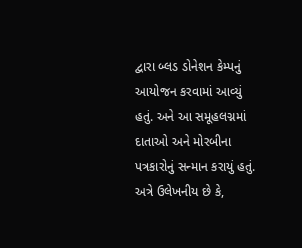દ્વારા બ્લડ ડોનેશન કેમ્પનું આયોજન કરવામાં આવ્યું હતું. અને આ સમૂહલગ્નમાં દાતાઓ અને મોરબીના પત્રકારોનું સન્માન કરાયું હતું. અત્રે ઉલેખનીય છે કે,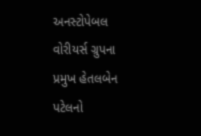અનસ્ટોપેબલ વોરીયર્સ ગ્રુપના પ્રમુખ હેતલબેન પટેલનો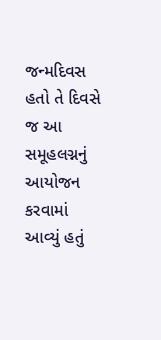જન્મદિવસ હતો તે દિવસે જ આ સમૂહલગ્નનું આયોજન કરવામાં આવ્યું હતું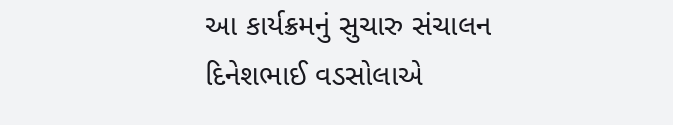આ કાર્યક્રમનું સુચારુ સંચાલન દિનેશભાઈ વડસોલાએ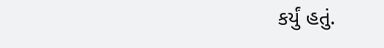કર્યું હતું.